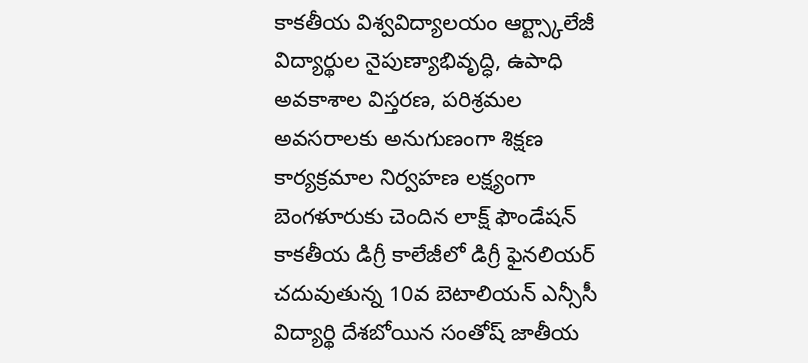కాకతీయ విశ్వవిద్యాలయం ఆర్ట్స్కాలేజీ విద్యార్థుల నైపుణ్యాభివృద్ధి, ఉపాధి అవకాశాల విస్తరణ, పరిశ్రమల అవసరాలకు అనుగుణంగా శిక్షణ కార్యక్రమాల నిర్వహణ లక్ష్యంగా బెంగళూరుకు చెందిన లాక్ష్ ఫౌండేషన్
కాకతీయ డిగ్రీ కాలేజీలో డిగ్రీ ఫైనలియర్ చదువుతున్న 10వ బెటాలియన్ ఎన్సీసీ విద్యార్థి దేశబోయిన సంతోష్ జాతీయ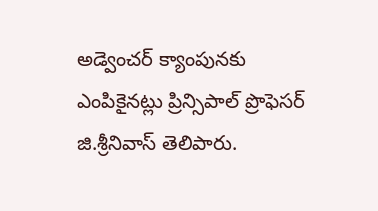అడ్వెంచర్ క్యాంపునకు ఎంపికైనట్లు ప్రిన్సిపాల్ ప్రొఫెసర్ జి.శ్రీనివాస్ తెలిపారు.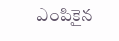ఎంపికైన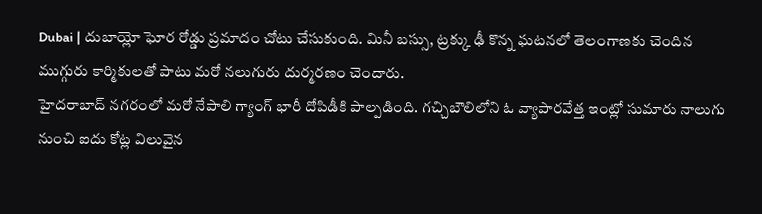Dubai | దుబాయ్లో ఘోర రోడ్డు ప్రమాదం చోటు చేసుకుంది. మినీ బస్సు, ట్రక్కు ఢీ కొన్న ఘటనలో తెలంగాణకు చెందిన ముగ్గురు కార్మికులతో పాటు మరో నలుగురు దుర్మరణం చెందారు.
హైదరాబాద్ నగరంలో మరో నేపాలి గ్యాంగ్ భారీ దోపిడీకి పాల్పడింది. గచ్చిబౌలిలోని ఓ వ్యాపారవేత్త ఇంట్లో సుమారు నాలుగు నుంచి ఐదు కోట్ల విలువైన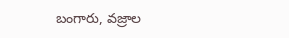బంగారు, వజ్రాల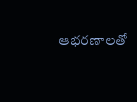ఆభరణాలతో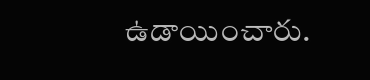ఉడాయించారు.